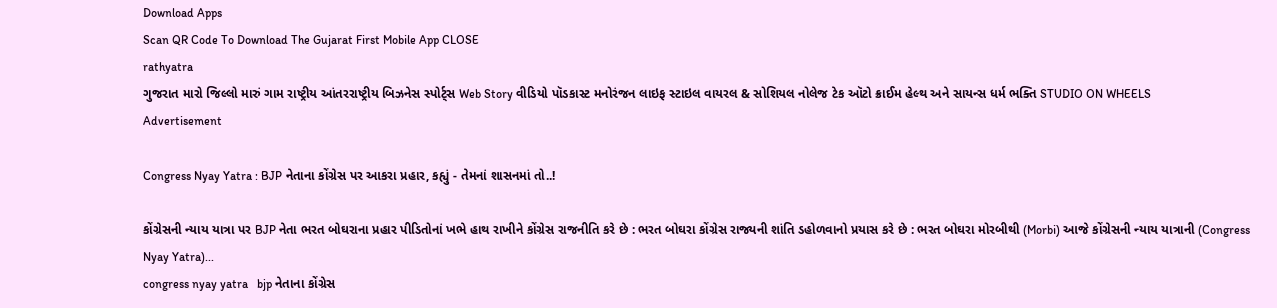Download Apps
Scan QR Code To Download The Gujarat First Mobile App CLOSE
rathyatra
ગુજરાત મારો જિલ્લો મારું ગામ રાષ્ટ્રીય આંતરરાષ્ટ્રીય બિઝનેસ સ્પોર્ટ્સ Web Story વીડિયો પૉડકાસ્ટ મનોરંજન લાઇફ સ્ટાઇલ વાયરલ & સોશિયલ નોલેજ ટેક ઑટો ક્રાઈમ હેલ્થ અને સાયન્સ ધર્મ ભક્તિ STUDIO ON WHEELS
Advertisement

Congress Nyay Yatra : BJP નેતાના કોંગ્રેસ પર આકરા પ્રહાર, કહ્યું - તેમનાં શાસનમાં તો..!

કોંગ્રેસની ન્યાય યાત્રા પર BJP નેતા ભરત બોઘરાના પ્રહાર પીડિતોનાં ખભે હાથ રાખીને કોંગ્રેસ રાજનીતિ કરે છે : ભરત બોઘરા કોંગ્રેસ રાજ્યની શાંતિ ડહોળવાનો પ્રયાસ કરે છે : ભરત બોઘરા મોરબીથી (Morbi) આજે કોંગ્રેસની ન્યાય યાત્રાની (Congress Nyay Yatra)...
congress nyay yatra   bjp નેતાના કોંગ્રેસ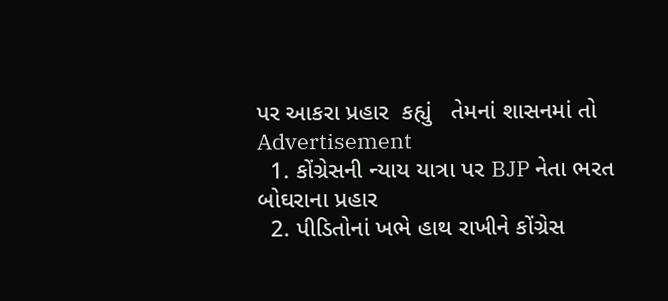પર આકરા પ્રહાર  કહ્યું   તેમનાં શાસનમાં તો
Advertisement
  1. કોંગ્રેસની ન્યાય યાત્રા પર BJP નેતા ભરત બોઘરાના પ્રહાર
  2. પીડિતોનાં ખભે હાથ રાખીને કોંગ્રેસ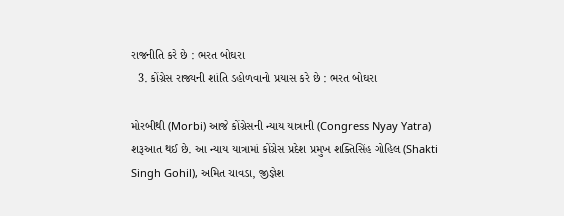રાજનીતિ કરે છે : ભરત બોઘરા
  3. કોંગ્રેસ રાજ્યની શાંતિ ડહોળવાનો પ્રયાસ કરે છે : ભરત બોઘરા

મોરબીથી (Morbi) આજે કોંગ્રેસની ન્યાય યાત્રાની (Congress Nyay Yatra) શરૂઆત થઈ છે. આ ન્યાય યાત્રામાં કોંગ્રેસ પ્રદેશ પ્રમુખ શક્તિસિંહ ગોહિલ (Shakti Singh Gohil), અમિત ચાવડા, જીજ્ઞેશ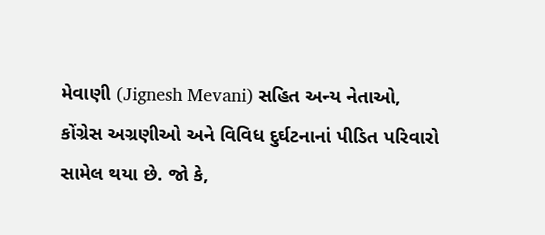મેવાણી (Jignesh Mevani) સહિત અન્ય નેતાઓ, કોંગ્રેસ અગ્રણીઓ અને વિવિધ દુર્ઘટનાનાં પીડિત પરિવારો સામેલ થયા છે. જો કે,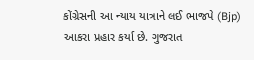કોંગ્રેસની આ ન્યાય યાત્રાને લઈ ભાજપે (Bjp) આકરા પ્રહાર કર્યા છે. ગુજરાત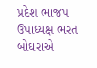પ્રદેશ ભાજપ ઉપાધ્યક્ષ ભરત બોઘરાએ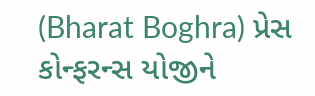(Bharat Boghra) પ્રેસ કોન્ફરન્સ યોજીને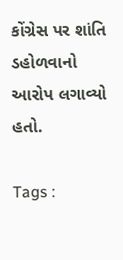કોંગ્રેસ પર શાંતિ ડહોળવાનો આરોપ લગાવ્યો હતો.

Tags :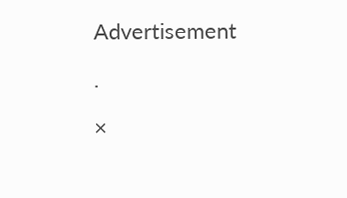Advertisement

.

×